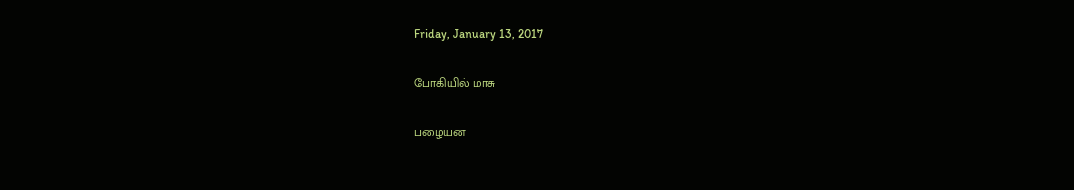Friday, January 13, 2017

போகியில் மாசு

பழையன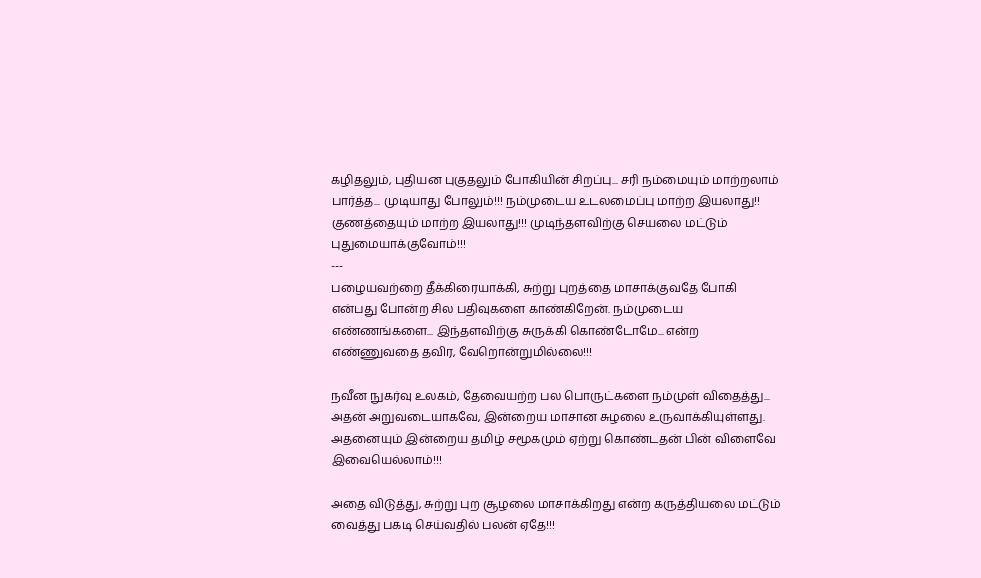கழிதலும், புதியன புகுதலும் போகியின் சிறப்பு... சரி நம்மையும் மாற்றலாம் பார்த்த... முடியாது போலும்!!! நம்முடைய உடலமைப்பு மாற்ற இயலாது!! குணத்தையும் மாற்ற இயலாது!!! முடிந்தளவிற்கு செயலை மட்டும் புதுமையாக்குவோம்!!!
---
பழையவற்றை தீக்கிரையாக்கி, சுற்று புறத்தை மாசாக்குவதே போகி என்பது போன்ற சில பதிவுகளை காண்கிறேன். நம்முடைய எண்ணங்களை... இந்தளவிற்கு சுருக்கி கொண்டோமே... என்ற எண்ணுவதை தவிர, வேறொன்றுமில்லை!!!

நவீன நுகர்வு உலகம், தேவையற்ற பல பொருட்களை நம்முள் விதைத்து... அதன் அறுவடையாகவே, இன்றைய மாசான சுழலை உருவாக்கியுள்ளது. அதனையும் இன்றைய தமிழ் சமூகமும் ஏற்று கொண்டதன் பின் விளைவே இவையெல்லாம்!!!

அதை விடுத்து, சுற்று புற சூழலை மாசாக்கிறது என்ற கருத்தியலை மட்டும் வைத்து பகடி செய்வதில் பலன் ஏதே!!!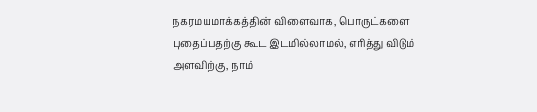நகரமயமாக்கத்தின் விளைவாக, பொருட்களை புதைப்பதற்கு கூட இடமில்லாமல், எரித்து விடும் அளவிற்கு, நாம்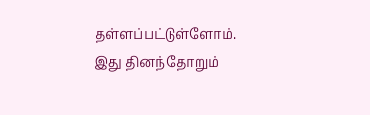தள்ளப்பட்டுள்ளோம். இது தினந்தோறும்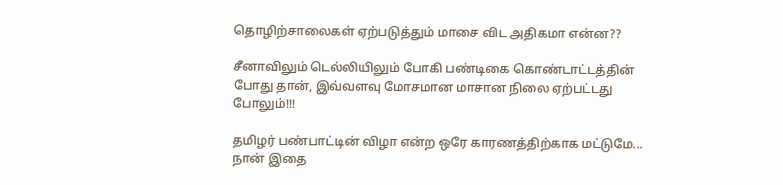தொழிற்சாலைகள் ஏற்படுத்தும் மாசை விட அதிகமா என்ன??

சீனாவிலும் டெல்லியிலும் போகி பண்டிகை கொண்டாட்டத்தின் போது தான், இவ்வளவு மோசமான மாசான நிலை ஏற்பட்டது போலும்!!!

தமிழர் பண்பாட்டின் விழா என்ற ஒரே காரணத்திற்காக மட்டுமே... நான் இதை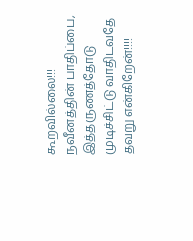கூறவில்லை!!! நவீனத்தின் பாதிப்பை, இத்தருணத்தோடு முடிச்சிட்டு வாதிடவதே தவறு என்கிறேன்!!!!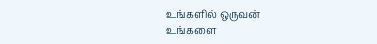உங்களில் ஒருவன்
உங்களை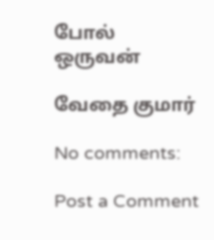போல் ஒருவன்

வேதை குமார்

No comments:

Post a Comment